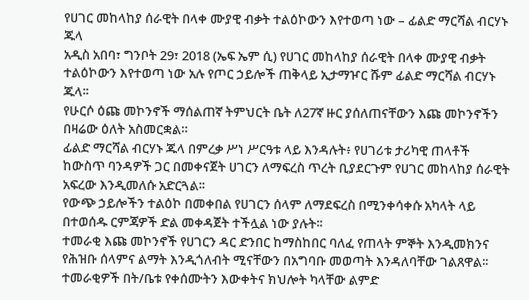የሀገር መከላከያ ሰራዊት በላቀ ሙያዊ ብቃት ተልዕኮውን እየተወጣ ነው – ፊልድ ማርሻል ብርሃኑ ጁላ
አዲስ አበባ፣ ግንቦት 29፣ 2018 (ኤፍ ኤም ሲ) የሀገር መከላከያ ሰራዊት በላቀ ሙያዊ ብቃት ተልዕኮውን እየተወጣ ነው አሉ የጦር ኃይሎች ጠቅላይ ኢታማዦር ሹም ፊልድ ማርሻል ብርሃኑ ጁላ፡፡
የሁርሶ ዕጩ መኮንኖች ማሰልጠኛ ትምህርት ቤት ለ27ኛ ዙር ያሰለጠናቸውን እጩ መኮንኖችን በዛሬው ዕለት አስመርቋል።
ፊልድ ማርሻል ብርሃኑ ጁላ በምረቃ ሥነ ሥርዓቱ ላይ እንዳሉት፥ የሀገሪቱ ታሪካዊ ጠላቶች ከውስጥ ባንዳዎች ጋር በመቀናጀት ሀገርን ለማፍረስ ጥረት ቢያደርጉም የሀገር መከላከያ ሰራዊት አፍረው እንዲመለሱ አድርጓል፡፡
የውጭ ኃይሎችን ተልዕኮ በመቀበል የሀገርን ሰላም ለማደፍረስ በሚንቀሳቀሱ አካላት ላይ በተወሰዱ ርምጃዎች ድል መቀዳጀት ተችሏል ነው ያሉት፡፡
ተመራቂ እጩ መኮንኖች የሀገርን ዳር ድንበር ከማስከበር ባለፈ የጠላት ምኞት እንዲመክንና የሕዝቡ ሰላምና ልማት እንዲጎለብት ሚናቸውን በአግባቡ መወጣት እንዳለባቸው ገልጸዋል፡፡
ተመራቂዎች በት/ቤቱ የቀሰሙትን እውቀትና ክህሎት ካላቸው ልምድ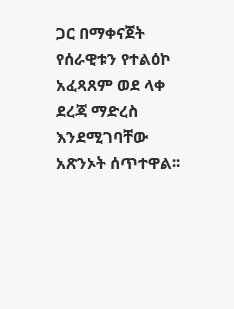ጋር በማቀናጀት የሰራዊቱን የተልዕኮ አፈጻጸም ወደ ላቀ ደረጃ ማድረስ እንደሚገባቸው አጽንኦት ሰጥተዋል፡፡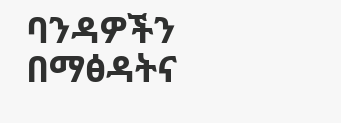ባንዳዎችን በማፅዳትና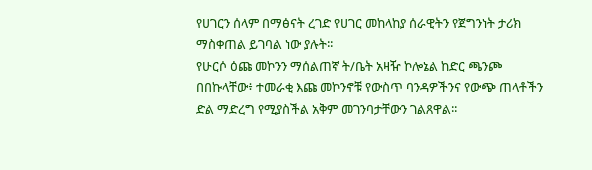የሀገርን ሰላም በማፅናት ረገድ የሀገር መከላከያ ሰራዊትን የጀግንነት ታሪክ ማስቀጠል ይገባል ነው ያሉት፡፡
የሁርሶ ዕጩ መኮንን ማሰልጠኛ ት/ቤት አዛዥ ኮሎኔል ከድር ጫንጮ በበኩላቸው፥ ተመራቂ እጩ መኮንኖቹ የውስጥ ባንዳዎችንና የውጭ ጠላቶችን ድል ማድረግ የሚያስችል አቅም መገንባታቸውን ገልጸዋል፡፡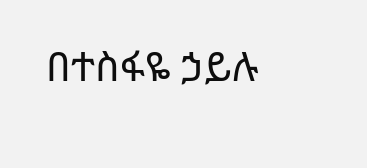በተስፋዬ ኃይሉ